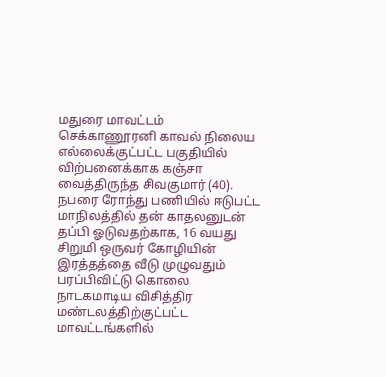மதுரை மாவட்டம் செக்காணூரனி காவல் நிலைய எல்லைக்குட்பட்ட பகுதியில் விற்பனைக்காக கஞ்சா வைத்திருந்த சிவகுமார் (40). நபரை ரோந்து பணியில் ஈடுபட்ட
மாநிலத்தில் தன் காதலனுடன் தப்பி ஓடுவதற்காக, 16 வயது சிறுமி ஒருவர் கோழியின் இரத்தத்தை வீடு முழுவதும் பரப்பிவிட்டு கொலை நாடகமாடிய விசித்திர
மண்டலத்திற்குட்பட்ட மாவட்டங்களில்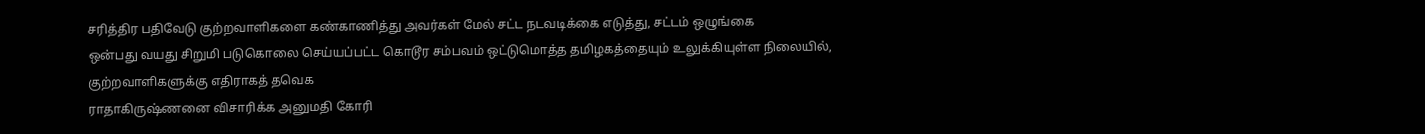சரித்திர பதிவேடு குற்றவாளிகளை கண்காணித்து அவர்கள் மேல் சட்ட நடவடிக்கை எடுத்து, சட்டம் ஒழுங்கை
ஒன்பது வயது சிறுமி படுகொலை செய்யப்பட்ட கொடூர சம்பவம் ஒட்டுமொத்த தமிழகத்தையும் உலுக்கியுள்ள நிலையில், குற்றவாளிகளுக்கு எதிராகத் தவெக
ராதாகிருஷ்ணனை விசாரிக்க அனுமதி கோரி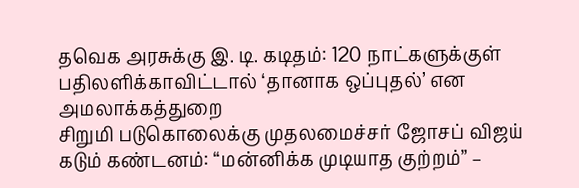தவெக அரசுக்கு இ. டி. கடிதம்: 120 நாட்களுக்குள் பதிலளிக்காவிட்டால் ‘தானாக ஒப்புதல்’ என அமலாக்கத்துறை
சிறுமி படுகொலைக்கு முதலமைச்சர் ஜோசப் விஜய் கடும் கண்டனம்: “மன்னிக்க முடியாத குற்றம்” –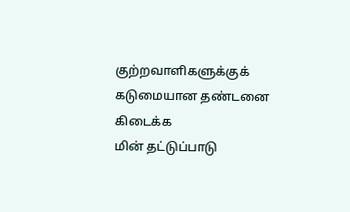குற்றவாளிகளுக்குக் கடுமையான தண்டனை கிடைக்க
மின் தட்டுப்பாடு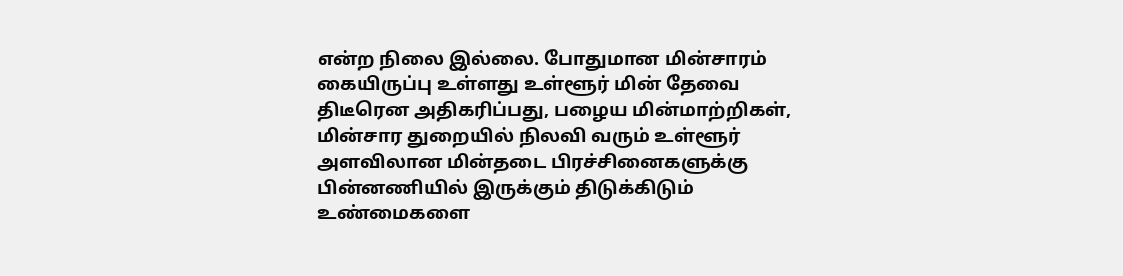என்ற நிலை இல்லை. போதுமான மின்சாரம் கையிருப்பு உள்ளது உள்ளூர் மின் தேவை திடீரென அதிகரிப்பது, பழைய மின்மாற்றிகள்,
மின்சார துறையில் நிலவி வரும் உள்ளூர் அளவிலான மின்தடை பிரச்சினைகளுக்கு பின்னணியில் இருக்கும் திடுக்கிடும் உண்மைகளை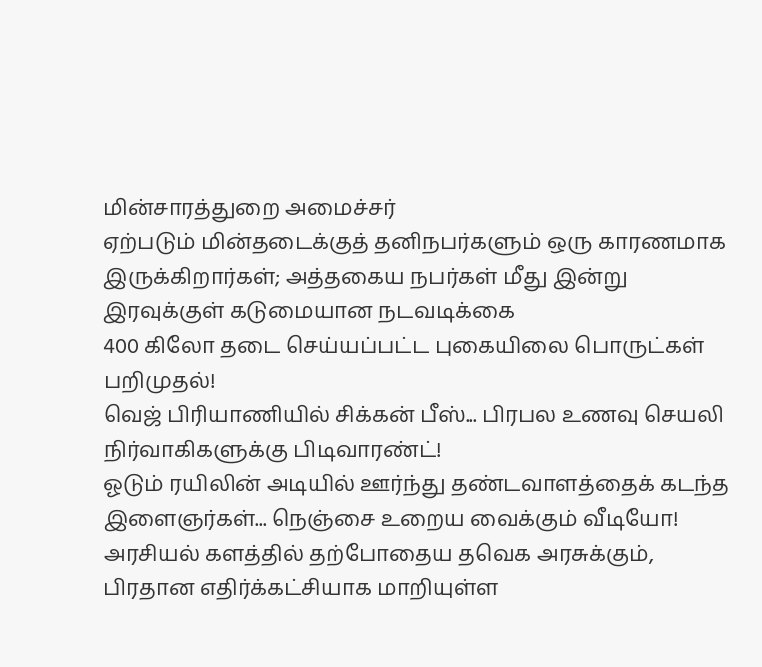மின்சாரத்துறை அமைச்சர்
ஏற்படும் மின்தடைக்குத் தனிநபர்களும் ஒரு காரணமாக இருக்கிறார்கள்; அத்தகைய நபர்கள் மீது இன்று இரவுக்குள் கடுமையான நடவடிக்கை
400 கிலோ தடை செய்யப்பட்ட புகையிலை பொருட்கள் பறிமுதல்!
வெஜ் பிரியாணியில் சிக்கன் பீஸ்... பிரபல உணவு செயலி நிர்வாகிகளுக்கு பிடிவாரண்ட்!
ஓடும் ரயிலின் அடியில் ஊர்ந்து தண்டவாளத்தைக் கடந்த இளைஞர்கள்... நெஞ்சை உறைய வைக்கும் வீடியோ!
அரசியல் களத்தில் தற்போதைய தவெக அரசுக்கும், பிரதான எதிர்க்கட்சியாக மாறியுள்ள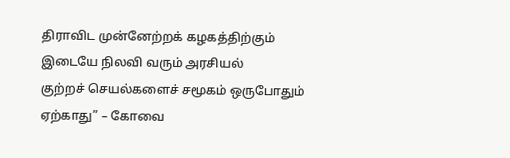திராவிட முன்னேற்றக் கழகத்திற்கும் இடையே நிலவி வரும் அரசியல்
குற்றச் செயல்களைச் சமூகம் ஒருபோதும் ஏற்காது” – கோவை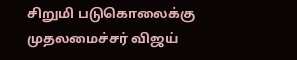சிறுமி படுகொலைக்கு முதலமைச்சர் விஜய்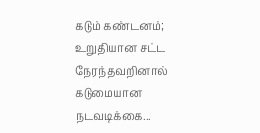கடும் கண்டனம்; உறுதியான சட்ட
நேரந்தவறினால் கடுமையான நடவடிக்கை...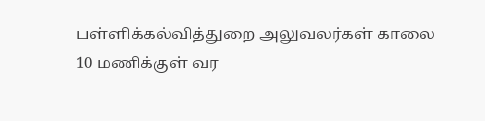பள்ளிக்கல்வித்துறை அலுவலர்கள் காலை 10 மணிக்குள் வர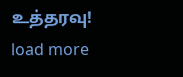உத்தரவு!
load more